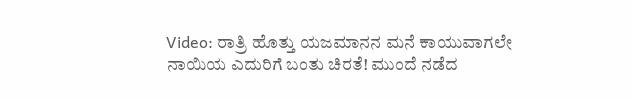Video: ರಾತ್ರಿ ಹೊತ್ತು ಯಜಮಾನನ ಮನೆ ಕಾಯುವಾಗಲೇ ನಾಯಿಯ ಎದುರಿಗೆ ಬಂತು ಚಿರತೆ! ಮುಂದೆ ನಡೆದ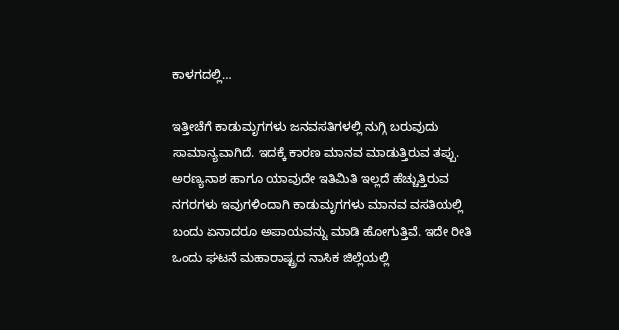ಕಾಳಗದಲ್ಲಿ…

ಇತ್ತೀಚೆಗೆ ಕಾಡುಮೃಗಗಳು ಜನವಸತಿಗಳಲ್ಲಿ ನುಗ್ಗಿ ಬರುವುದು ಸಾಮಾನ್ಯವಾಗಿದೆ. ಇದಕ್ಕೆ ಕಾರಣ ಮಾನವ ಮಾಡುತ್ತಿರುವ ತಪ್ಪು. ಅರಣ್ಯನಾಶ ಹಾಗೂ ಯಾವುದೇ ಇತಿಮಿತಿ ಇಲ್ಲದೆ ಹೆಚ್ಚುತ್ತಿರುವ ನಗರಗಳು ಇವುಗಳಿಂದಾಗಿ ಕಾಡುಮೃಗಗಳು ಮಾನವ ವಸತಿಯಲ್ಲಿ ಬಂದು ಏನಾದರೂ ಅಪಾಯವನ್ನು ಮಾಡಿ ಹೋಗುತ್ತಿವೆ. ಇದೇ ರೀತಿ ಒಂದು ಘಟನೆ ಮಹಾರಾಷ್ಟ್ರದ ನಾಸಿಕ ಜಿಲ್ಲೆಯಲ್ಲಿ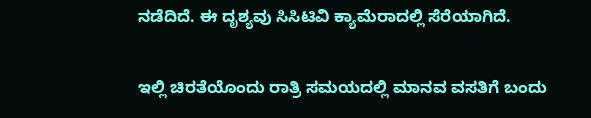ನಡೆದಿದೆ. ಈ ದೃಶ್ಯವು ಸಿಸಿಟಿವಿ ಕ್ಯಾಮೆರಾದಲ್ಲಿ ಸೆರೆಯಾಗಿದೆ.

ಇಲ್ಲಿ ಚಿರತೆಯೊಂದು ರಾತ್ರಿ ಸಮಯದಲ್ಲಿ ಮಾನವ ವಸತಿಗೆ ಬಂದು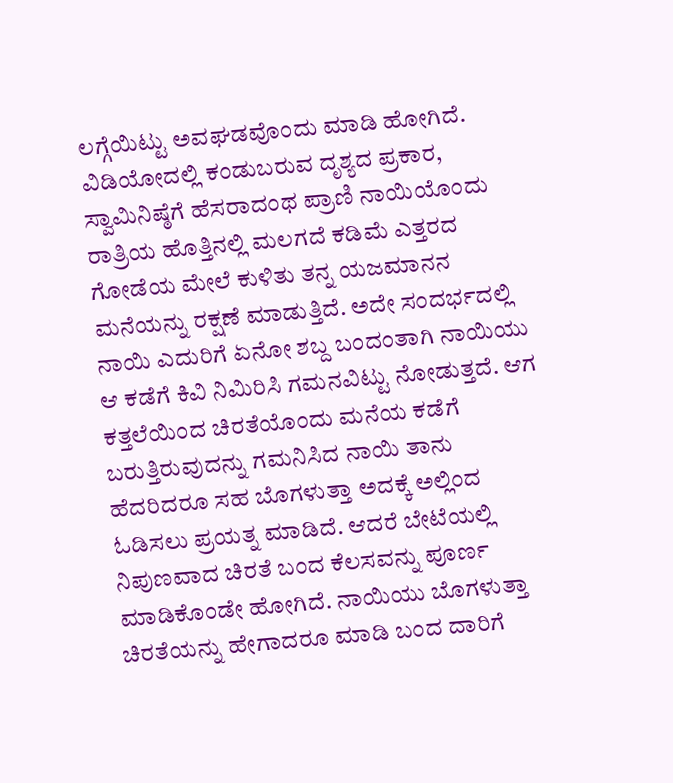ಲಗ್ಗೆಯಿಟ್ಟು ಅವಘಡವೊಂದು ಮಾಡಿ ಹೋಗಿದೆ. ವಿಡಿಯೋದಲ್ಲಿ ಕಂಡುಬರುವ ದೃಶ್ಯದ ಪ್ರಕಾರ, ಸ್ವಾಮಿನಿಷ್ಠೆಗೆ ಹೆಸರಾದಂಥ ಪ್ರಾಣಿ ನಾಯಿಯೊಂದು ರಾತ್ರಿಯ ಹೊತ್ತಿನಲ್ಲಿ ಮಲಗದೆ ಕಡಿಮೆ ಎತ್ತರದ ಗೋಡೆಯ ಮೇಲೆ ಕುಳಿತು ತನ್ನ ಯಜಮಾನನ ಮನೆಯನ್ನು ರಕ್ಷಣೆ ಮಾಡುತ್ತಿದೆ. ಅದೇ ಸಂದರ್ಭದಲ್ಲಿ ನಾಯಿ ಎದುರಿಗೆ ಏನೋ ಶಬ್ದ ಬಂದಂತಾಗಿ ನಾಯಿಯು ಆ ಕಡೆಗೆ ಕಿವಿ ನಿಮಿರಿಸಿ ಗಮನವಿಟ್ಟು ನೋಡುತ್ತದೆ. ಆಗ ಕತ್ತಲೆಯಿಂದ ಚಿರತೆಯೊಂದು ಮನೆಯ ಕಡೆಗೆ ಬರುತ್ತಿರುವುದನ್ನು ಗಮನಿಸಿದ ನಾಯಿ ತಾನು ಹೆದರಿದರೂ ಸಹ ಬೊಗಳುತ್ತಾ ಅದಕ್ಕೆ ಅಲ್ಲಿಂದ ಓಡಿಸಲು ಪ್ರಯತ್ನ ಮಾಡಿದೆ. ಆದರೆ ಬೇಟೆಯಲ್ಲಿ ನಿಪುಣವಾದ ಚಿರತೆ ಬಂದ ಕೆಲಸವನ್ನು ಪೂರ್ಣ ಮಾಡಿಕೊಂಡೇ ಹೋಗಿದೆ. ನಾಯಿಯು ಬೊಗಳುತ್ತಾ ಚಿರತೆಯನ್ನು ಹೇಗಾದರೂ ಮಾಡಿ ಬಂದ ದಾರಿಗೆ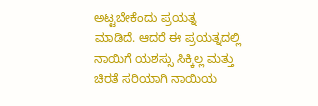ಅಟ್ಟಬೇಕೆಂದು ಪ್ರಯತ್ನ ಮಾಡಿದೆ. ಆದರೆ ಈ ಪ್ರಯತ್ನದಲ್ಲಿ ನಾಯಿಗೆ ಯಶಸ್ಸು ಸಿಕ್ಕಿಲ್ಲ ಮತ್ತು ಚಿರತೆ ಸರಿಯಾಗಿ ನಾಯಿಯ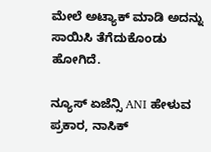ಮೇಲೆ ಅಟ್ಯಾಕ್ ಮಾಡಿ ಅದನ್ನು ಸಾಯಿಸಿ ತೆಗೆದುಕೊಂಡು ಹೋಗಿದೆ.

ನ್ಯೂಸ್ ಏಜೆನ್ಸಿ ANI ಹೇಳುವ ಪ್ರಕಾರ, ನಾಸಿಕ್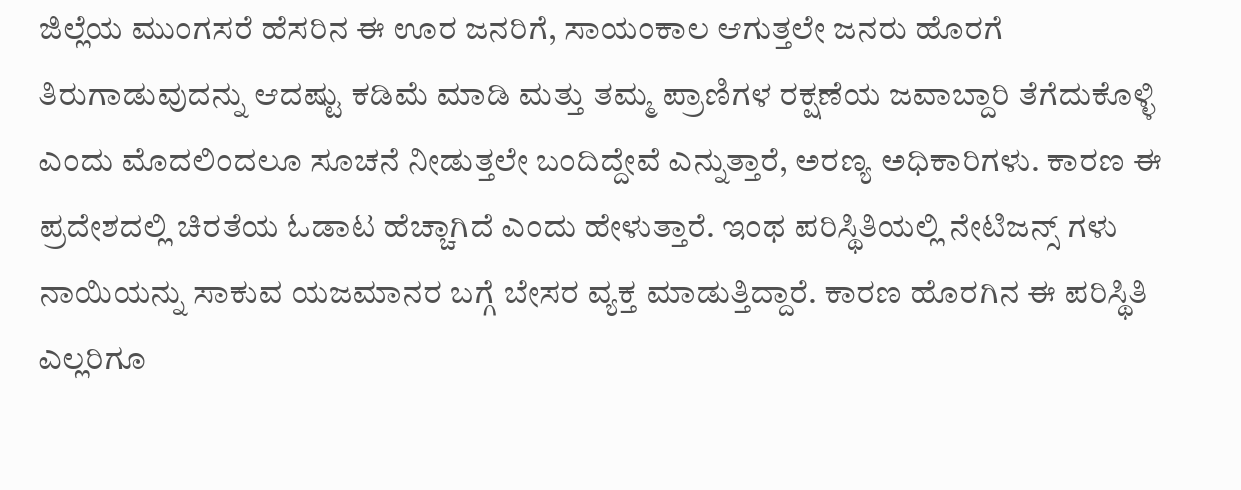ಜಿಲ್ಲೆಯ ಮುಂಗಸರೆ ಹೆಸರಿನ ಈ ಊರ ಜನರಿಗೆ, ಸಾಯಂಕಾಲ ಆಗುತ್ತಲೇ ಜನರು ಹೊರಗೆ ತಿರುಗಾಡುವುದನ್ನು ಆದಷ್ಟು ಕಡಿಮೆ ಮಾಡಿ ಮತ್ತು ತಮ್ಮ ಪ್ರಾಣಿಗಳ ರಕ್ಷಣೆಯ ಜವಾಬ್ದಾರಿ ತೆಗೆದುಕೊಳ್ಳಿ ಎಂದು ಮೊದಲಿಂದಲೂ ಸೂಚನೆ ನೀಡುತ್ತಲೇ ಬಂದಿದ್ದೇವೆ ಎನ್ನುತ್ತಾರೆ, ಅರಣ್ಯ ಅಧಿಕಾರಿಗಳು. ಕಾರಣ ಈ ಪ್ರದೇಶದಲ್ಲಿ ಚಿರತೆಯ ಓಡಾಟ ಹೆಚ್ಚಾಗಿದೆ ಎಂದು ಹೇಳುತ್ತಾರೆ. ಇಂಥ ಪರಿಸ್ಥಿತಿಯಲ್ಲಿ ನೇಟಿಜನ್ಸ್ ಗಳು ನಾಯಿಯನ್ನು ಸಾಕುವ ಯಜಮಾನರ ಬಗ್ಗೆ ಬೇಸರ ವ್ಯಕ್ತ ಮಾಡುತ್ತಿದ್ದಾರೆ. ಕಾರಣ ಹೊರಗಿನ ಈ ಪರಿಸ್ಥಿತಿ ಎಲ್ಲರಿಗೂ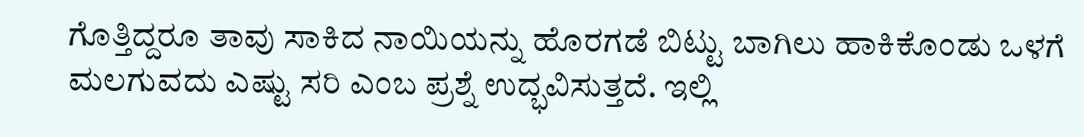ಗೊತ್ತಿದ್ದರೂ ತಾವು ಸಾಕಿದ ನಾಯಿಯನ್ನು ಹೊರಗಡೆ ಬಿಟ್ಟು ಬಾಗಿಲು ಹಾಕಿಕೊಂಡು ಒಳಗೆ ಮಲಗುವದು ಎಷ್ಟು ಸರಿ ಎಂಬ ಪ್ರಶ್ನೆ ಉದ್ಭವಿಸುತ್ತದೆ. ಇಲ್ಲಿ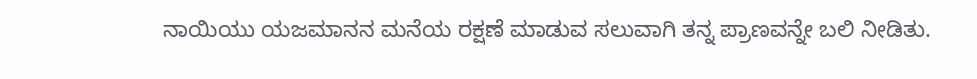ನಾಯಿಯು ಯಜಮಾನನ ಮನೆಯ ರಕ್ಷಣೆ ಮಾಡುವ ಸಲುವಾಗಿ ತನ್ನ ಪ್ರಾಣವನ್ನೇ ಬಲಿ ನೀಡಿತು.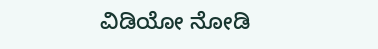ವಿಡಿಯೋ ನೋಡಿ